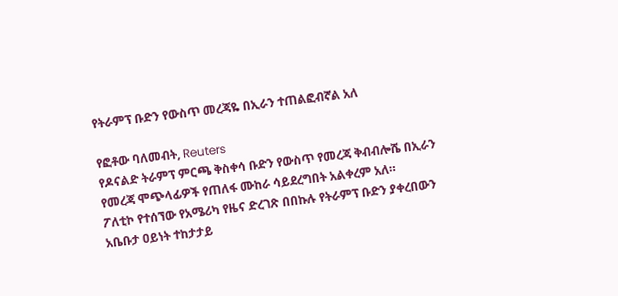የትራምፕ ቡድን የውስጥ መረጃዬ በኢራን ተጠልፎብኛል አለ

የፎቶው ባለመብት, Reuters
የዶናልድ ትራምፕ ምርጫ ቅስቀሳ ቡድን የውስጥ የመረጃ ቅብብሎሼ በኢራን የመረጃ ሞጭላፊዎች የጠለፋ ሙከራ ሳይደረግበት አልቀረም አለ።
ፖለቲኮ የተሰኘው የአሜሪካ የዜና ድረገጽ በበኩሉ የትራምፕ ቡድን ያቀረበውን አቤቡታ ዐይነት ተከታታይ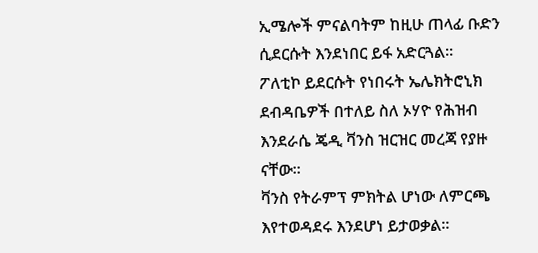ኢሜሎች ምናልባትም ከዚሁ ጠላፊ ቡድን ሲደርሱት እንደነበር ይፋ አድርጓል።
ፖለቲኮ ይደርሱት የነበሩት ኤሌክትሮኒክ ደብዳቤዎች በተለይ ስለ ኦሃዮ የሕዝብ እንደራሴ ጄዲ ቫንስ ዝርዝር መረጃ የያዙ ናቸው።
ቫንስ የትራምፕ ምክትል ሆነው ለምርጫ እየተወዳደሩ እንደሆነ ይታወቃል።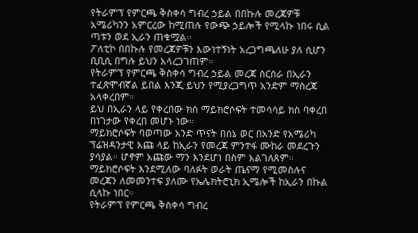የትራምፕ የምርጫ ቅስቀሳ ግብረ ኃይል በበኩሉ መረጃዎቹ አሜሪካንን አምርረው ከሚጠሉ የውጭ ኃይሎች የሚላኩ ነበሩ ሲል ጣቱን ወደ ኢራን ጠቁሟል።
ፖለቲኮ በበኩሉ የመረጃዎቹን እውነተኝነት አረጋግጫለሁ ያለ ሲሆን ቢቢሲ በግሉ ይህን አላረጋገጠም።
የትራምፕ የምርጫ ቅስቀሳ ግብረ ኃይል መረጃ ስርሰራ በኢራን ተፈጽሞብኛል ይበል እንጂ ይህን የሚያረጋግጥ አንድም ማስረጃ አላቀረበም።
ይህ በኢራን ላይ የቀረበው ክስ ማይክሮሶፍት ተመሳሳይ ክስ ባቀረበ በነገታው የቀረበ መሆኑ ነው።
ማይክሮሶፍት ባወጣው አንድ ጥናት በሰኔ ወር በአንድ የአሜሪካ ፕሬዝዳንታዊ እጩ ላይ ከኢራን የመረጃ ምንተፋ ሙከራ መደረጉን ያሳያል። ሆኖም አጩው ማን እንደሆነ በስም አልገለጸም።
ማይክሮሶፍት እንደሚለው ባለፉት ወራት ጤናማ የሚመስሉና መረጃን ለመመንተፍ ያለሙ የኤሌክትሮኒክ ኢሜሎች ከኢራን በኩል ሲላኩ ነበር።
የትራምፕ የምርጫ ቅስቀሳ ግብረ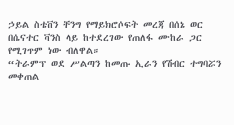ኃይል ስቴቨን ቸንግ የማይክሮሶፍት መረጃ በሰኔ ወር በሴናተር ቫንስ ላይ ከተደረገው የጠለፋ ሙከራ ጋር የሚገጥም ነው ብለዋል።
“ትራምፕ ወደ ሥልጣን ከመጡ ኢራን የሽብር ተግባሯን መቀጠል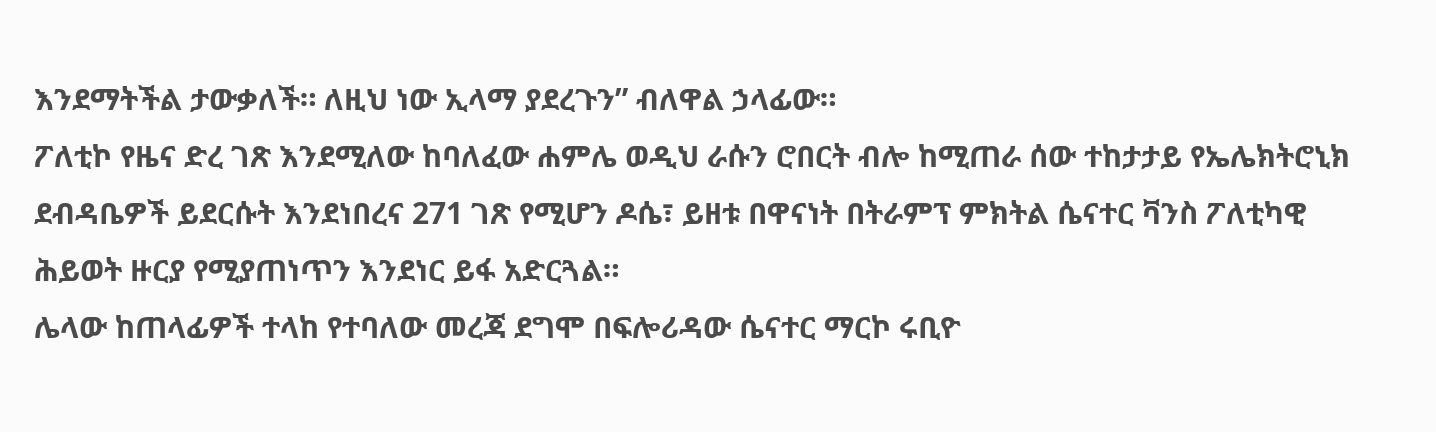እንደማትችል ታውቃለች። ለዚህ ነው ኢላማ ያደረጉን” ብለዋል ኃላፊው።
ፖለቲኮ የዜና ድረ ገጽ እንደሚለው ከባለፈው ሐምሌ ወዲህ ራሱን ሮበርት ብሎ ከሚጠራ ሰው ተከታታይ የኤሌክትሮኒክ ደብዳቤዎች ይደርሱት እንደነበረና 271 ገጽ የሚሆን ዶሴ፣ ይዘቱ በዋናነት በትራምፕ ምክትል ሴናተር ቫንስ ፖለቲካዊ ሕይወት ዙርያ የሚያጠነጥን እንደነር ይፋ አድርጓል።
ሌላው ከጠላፊዎች ተላከ የተባለው መረጃ ደግሞ በፍሎሪዳው ሴናተር ማርኮ ሩቢዮ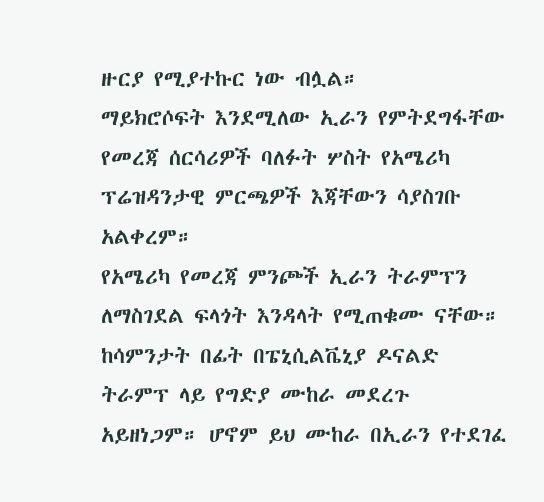ዙርያ የሚያተኩር ነው ብሏል።
ማይክሮሶፍት እንደሚለው ኢራን የምትደግፋቸው የመረጃ ሰርሳሪዎች ባለፉት ሦስት የአሜሪካ ፕሬዝዳንታዊ ምርጫዎች እጃቸውን ሳያስገቡ አልቀረም።
የአሜሪካ የመረጃ ምንጮች ኢራን ትራምፕን ለማስገደል ፍላጎት እንዳላት የሚጠቁሙ ናቸው።
ከሳምንታት በፊት በፔኒሲልቬኒያ ዶናልድ ትራምፕ ላይ የግድያ ሙከራ መደረጉ አይዘነጋም። ሆኖም ይህ ሙከራ በኢራን የተደገፈ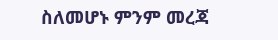ስለመሆኑ ምንም መረጃ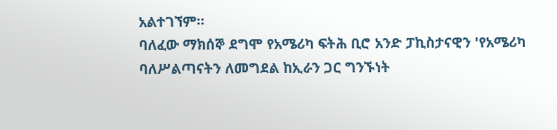አልተገኘም።
ባለፈው ማክሰኞ ደግሞ የአሜሪካ ፍትሕ ቢሮ አንድ ፓኪስታናዊን 'የአሜሪካ ባለሥልጣናትን ለመግደል ከኢራን ጋር ግንኙነት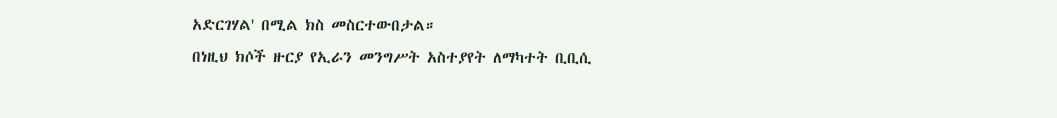አድርገሃል' በሚል ክስ መስርተውበታል።
በነዚህ ክሶች ዙርያ የኢራን መንግሥት አስተያየት ለማካተት ቢቢሲ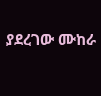ያደረገው ሙከራ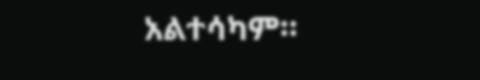አልተሳካም።